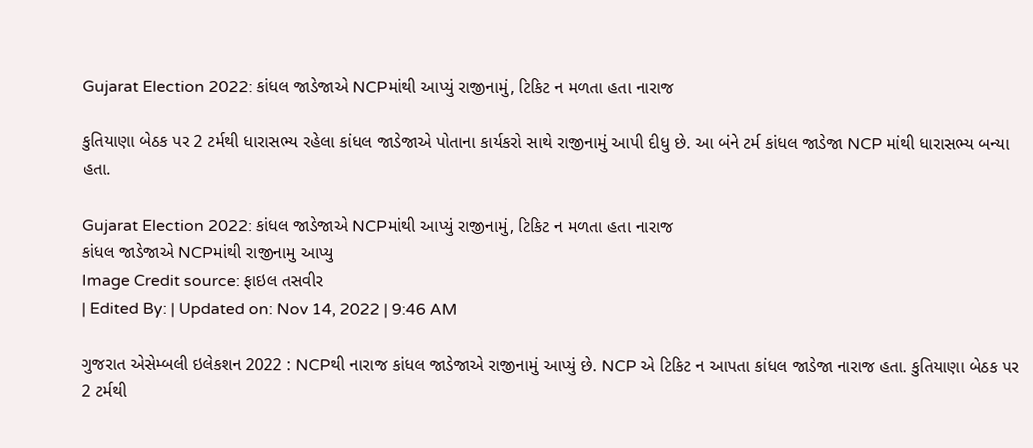Gujarat Election 2022: કાંધલ જાડેજાએ NCPમાંથી આપ્યું રાજીનામું, ટિકિટ ન મળતા હતા નારાજ

કુતિયાણા બેઠક પર 2 ટર્મથી ધારાસભ્ય રહેલા કાંધલ જાડેજાએ પોતાના કાર્યકરો સાથે રાજીનામું આપી દીધુ છે. આ બંને ટર્મ કાંધલ જાડેજા NCP માંથી ધારાસભ્ય બન્યા હતા.

Gujarat Election 2022: કાંધલ જાડેજાએ NCPમાંથી આપ્યું રાજીનામું, ટિકિટ ન મળતા હતા નારાજ
કાંધલ જાડેજાએ NCPમાંથી રાજીનામુ આપ્યુ
Image Credit source: ફાઇલ તસવીર
| Edited By: | Updated on: Nov 14, 2022 | 9:46 AM

ગુજરાત એસેમ્બલી ઇલેકશન 2022 : NCPથી નારાજ કાંધલ જાડેજાએ રાજીનામું આપ્યું છે. NCP એ ટિકિટ ન આપતા કાંધલ જાડેજા નારાજ હતા. કુતિયાણા બેઠક પર 2 ટર્મથી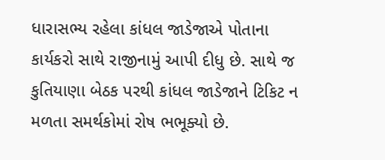ધારાસભ્ય રહેલા કાંધલ જાડેજાએ પોતાના કાર્યકરો સાથે રાજીનામું આપી દીધુ છે. સાથે જ કુતિયાણા બેઠક પરથી કાંધલ જાડેજાને ટિકિટ ન મળતા સમર્થકોમાં રોષ ભભૂક્યો છે.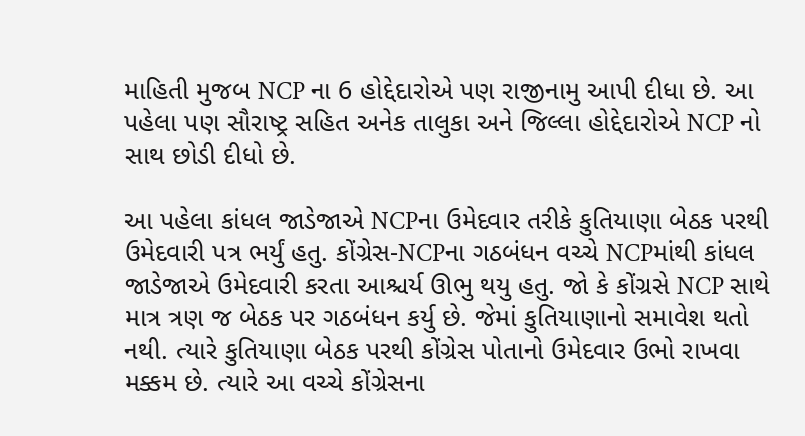માહિતી મુજબ NCP ના 6 હોદ્દેદારોએ પણ રાજીનામુ આપી દીધા છે. આ પહેલા પણ સૌરાષ્ટ્ર સહિત અનેક તાલુકા અને જિલ્લા હોદ્દેદારોએ NCP નો સાથ છોડી દીધો છે.

આ પહેલા કાંધલ જાડેજાએ NCPના ઉમેદવાર તરીકે કુતિયાણા બેઠક પરથી ઉમેદવારી પત્ર ભર્યું હતુ. કોંગ્રેસ-NCPના ગઠબંધન વચ્ચે NCPમાંથી કાંધલ જાડેજાએ ઉમેદવારી કરતા આશ્ચર્ય ઊભુ થયુ હતુ. જો કે કોંગ્રસે NCP સાથે માત્ર ત્રણ જ બેઠક પર ગઠબંધન કર્યુ છે. જેમાં કુતિયાણાનો સમાવેશ થતો નથી. ત્યારે કુતિયાણા બેઠક પરથી કોંગ્રેસ પોતાનો ઉમેદવાર ઉભો રાખવા મક્કમ છે. ત્યારે આ વચ્ચે કોંગ્રેસના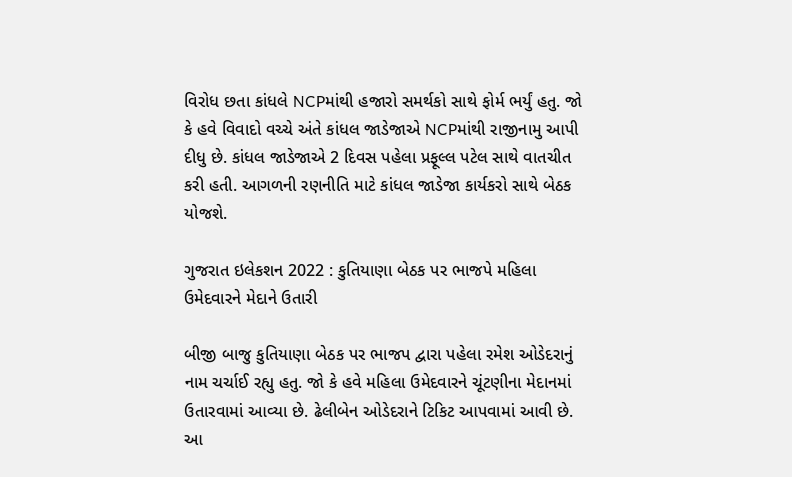વિરોધ છતા કાંધલે NCPમાંથી હજારો સમર્થકો સાથે ફોર્મ ભર્યું હતુ. જો કે હવે વિવાદો વચ્ચે અંતે કાંધલ જાડેજાએ NCPમાંથી રાજીનામુ આપી દીધુ છે. કાંધલ જાડેજાએ 2 દિવસ પહેલા પ્રફૂલ્લ પટેલ સાથે વાતચીત કરી હતી. આગળની રણનીતિ માટે કાંધલ જાડેજા કાર્યકરો સાથે બેઠક યોજશે.

ગુજરાત ઇલેકશન 2022 : કુતિયાણા બેઠક પર ભાજપે મહિલા ઉમેદવારને મેદાને ઉતારી

બીજી બાજુ કુતિયાણા બેઠક પર ભાજપ દ્વારા પહેલા રમેશ ઓડેદરાનું નામ ચર્ચાઈ રહ્યુ હતુ. જો કે હવે મહિલા ઉમેદવારને ચૂંટણીના મેદાનમાં ઉતારવામાં આવ્યા છે. ઢેલીબેન ઓડેદરાને ટિકિટ આપવામાં આવી છે. આ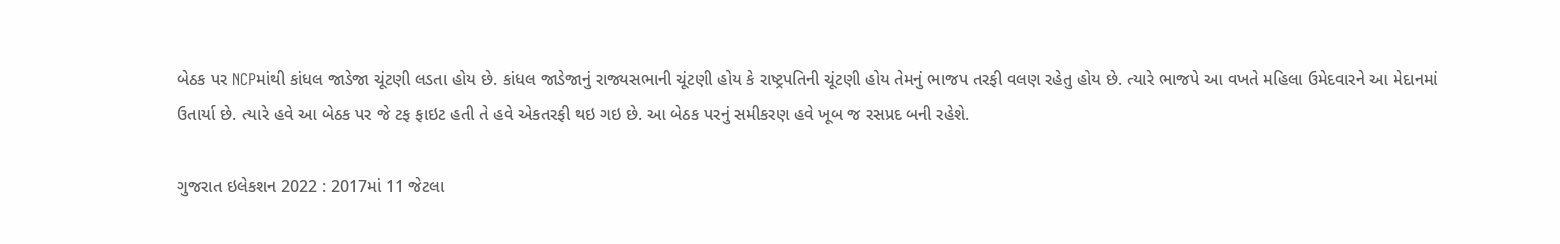બેઠક પર NCPમાંથી કાંધલ જાડેજા ચૂંટણી લડતા હોય છે. કાંધલ જાડેજાનું રાજ્યસભાની ચૂંટણી હોય કે રાષ્ટ્રપતિની ચૂંટણી હોય તેમનું ભાજપ તરફી વલણ રહેતુ હોય છે. ત્યારે ભાજપે આ વખતે મહિલા ઉમેદવારને આ મેદાનમાં ઉતાર્યા છે. ત્યારે હવે આ બેઠક પર જે ટફ ફાઇટ હતી તે હવે એકતરફી થઇ ગઇ છે. આ બેઠક પરનું સમીકરણ હવે ખૂબ જ રસપ્રદ બની રહેશે.

ગુજરાત ઇલેકશન 2022 : 2017માં 11 જેટલા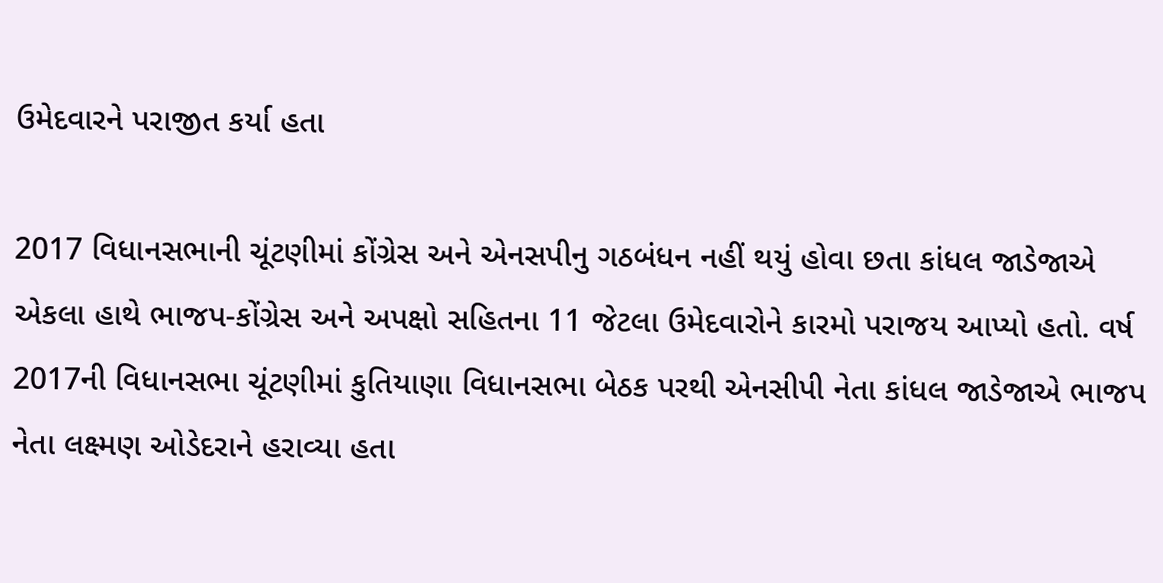ઉમેદવારને પરાજીત કર્યા હતા

2017 વિધાનસભાની ચૂંટણીમાં કોંગ્રેસ અને એનસપીનુ ગઠબંધન નહીં થયું હોવા છતા કાંધલ જાડેજાએ એકલા હાથે ભાજપ-કોંગ્રેસ અને અપક્ષો સહિતના 11 જેટલા ઉમેદવારોને કારમો પરાજય આપ્યો હતો. વર્ષ 2017ની વિધાનસભા ચૂંટણીમાં કુતિયાણા વિધાનસભા બેઠક પરથી એનસીપી નેતા કાંધલ જાડેજાએ ભાજપ નેતા લક્ષ્મણ ઓડેદરાને હરાવ્યા હતા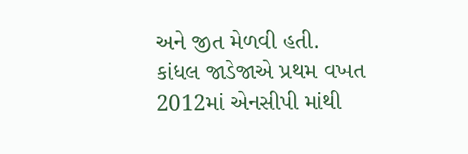અને જીત મેળવી હતી.  કાંધલ જાડેજાએ પ્રથમ વખત 2012માં એનસીપી માંથી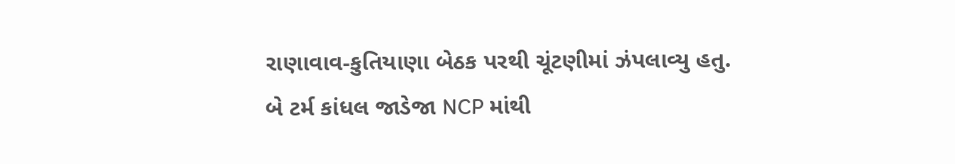રાણાવાવ-કુતિયાણા બેઠક પરથી ચૂંટણીમાં ઝંપલાવ્યુ હતુ. બે ટર્મ કાંધલ જાડેજા NCP માંથી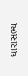ધારાસભ્ય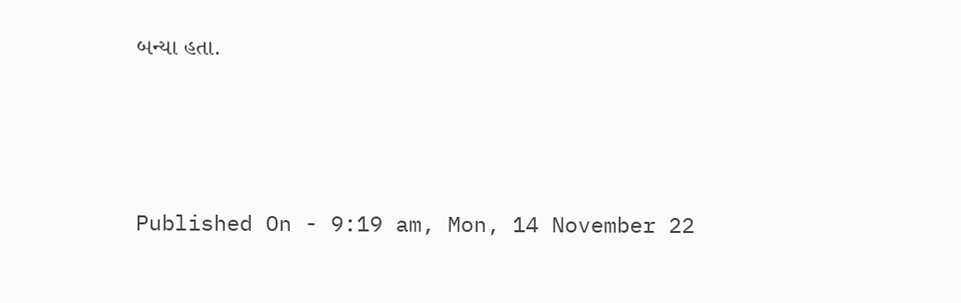બન્યા હતા.



Published On - 9:19 am, Mon, 14 November 22